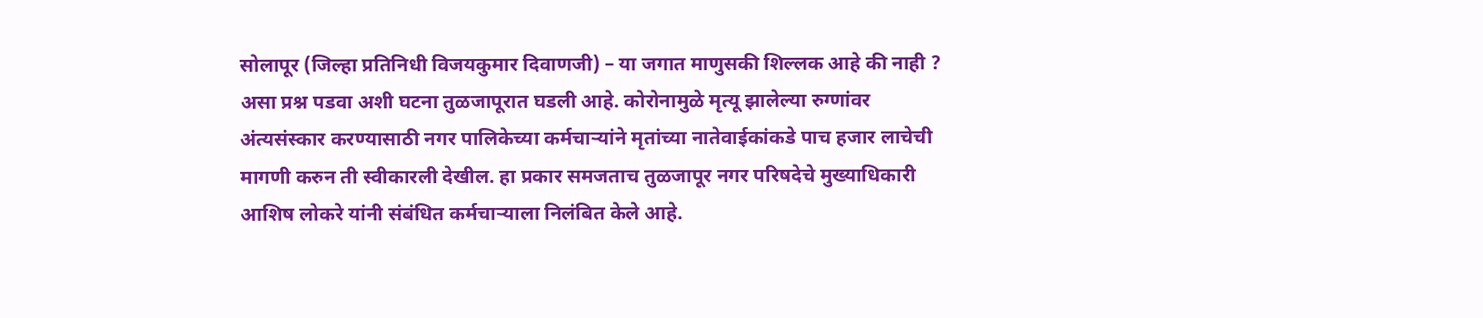सोलापूर (जिल्हा प्रतिनिधी विजयकुमार दिवाणजी) – या जगात माणुसकी शिल्लक आहे की नाही ? असा प्रश्न पडवा अशी घटना तुळजापूरात घडली आहे. कोरोनामुळे मृत्यू झालेल्या रुग्णांवर अंत्यसंस्कार करण्यासाठी नगर पालिकेच्या कर्मचाऱ्यांने मृतांच्या नातेवाईकांकडे पाच हजार लाचेची मागणी करुन ती स्वीकारली देखील. हा प्रकार समजताच तुळजापूर नगर परिषदेचे मुख्याधिकारी आशिष लोकरे यांनी संबंधित कर्मचाऱ्याला निलंबित केले आहे.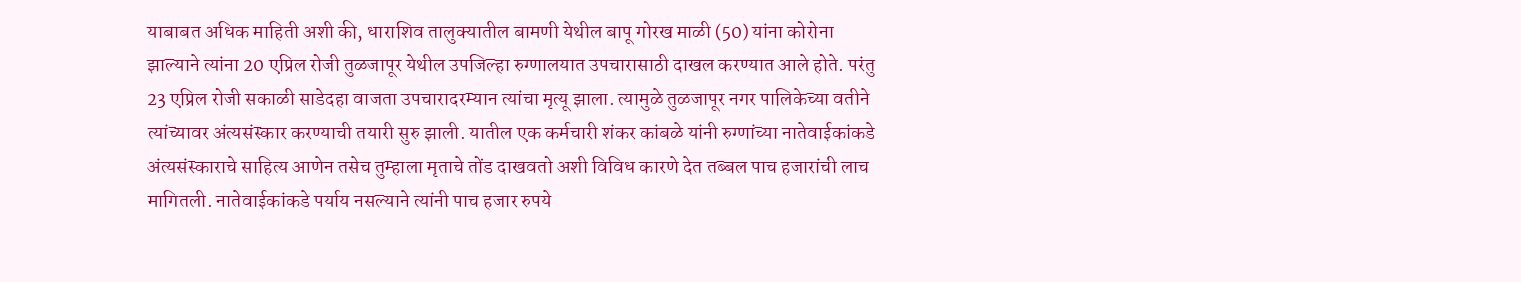याबाबत अधिक माहिती अशी की, धाराशिव तालुक्यातील बामणी येथील बापू गोरख माळी (50) यांना कोरोना झाल्याने त्यांना 20 एप्रिल रोजी तुळजापूर येथील उपजिल्हा रुग्णालयात उपचारासाठी दाखल करण्यात आले होते. परंतु 23 एप्रिल रोजी सकाळी साडेदहा वाजता उपचारादरम्यान त्यांचा मृत्यू झाला. त्यामुळे तुळजापूर नगर पालिकेच्या वतीने त्यांच्यावर अंत्यसंस्कार करण्याची तयारी सुरु झाली. यातील एक कर्मचारी शंकर कांबळे यांनी रुग्णांच्या नातेवाईकांकडे अंत्यसंस्काराचे साहित्य आणेन तसेच तुम्हाला मृताचे तोंड दाखवतो अशी विविध कारणे देत तब्बल पाच हजारांची लाच मागितली. नातेवाईकांकडे पर्याय नसल्याने त्यांनी पाच हजार रुपये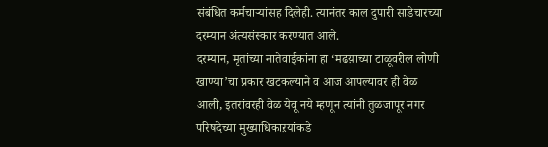संबंधित कर्मचाऱ्यांसह दिलेही. त्यानंतर काल दुपारी साडेचारच्या दरम्यान अंत्यसंस्कार करण्यात आले.
दरम्यान, मृतांच्या नातेवाईकांना हा ‘मढय़ाच्या टाळूवरील लोणी खाण्या’चा प्रकार खटकल्याने व आज आपल्यावर ही वेळ आली, इतरांवरही वेळ येवू नये म्हणून त्यांनी तुळजापूर नगर परिषदेच्या मुख्याधिकाऱयांकडे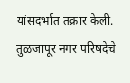यांसदर्भात तक्रार केली. तुळजापूर नगर परिषदेचे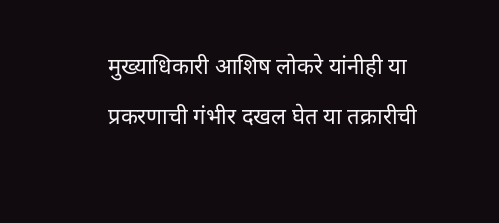मुख्याधिकारी आशिष लोकरे यांनीही या प्रकरणाची गंभीर दखल घेत या तक्रारीची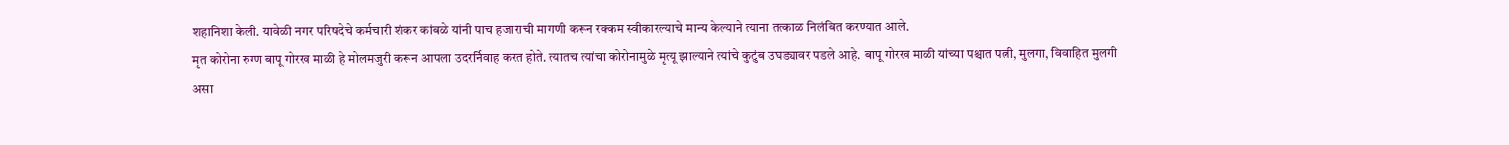शहानिशा केली. यावेळी नगर परिषदेचे कर्मचारी शंकर कांबळे यांनी पाच हजाराची मागणी करून रक्कम स्वीकारल्याचे मान्य केल्याने त्याना तत्काळ निलंबित करण्यात आले.
मृत कोरोना रुग्ण बापू गोरख माळी हे मोलमजुरी करून आपला उदरर्निवाह करत होते. त्यातच त्यांचा कोरोनामुळे मृत्यू झाल्याने त्यांचे कुटुंब उघड्यावर पडले आहे. बापू गोरख माळी यांच्या पश्चात पत्नी, मुलगा, विवाहित मुलगी असा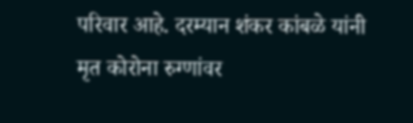परिवार आहे. दरम्यान शंकर कांबळे यांनी मृत कोरोना रुग्णांवर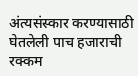अंत्यसंस्कार करण्यासाठी घेतलेली पाच हजाराची रक्कम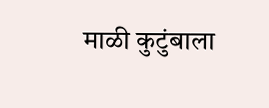माळी कुटुंबाला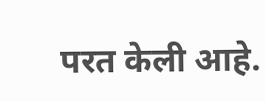परत केली आहे.